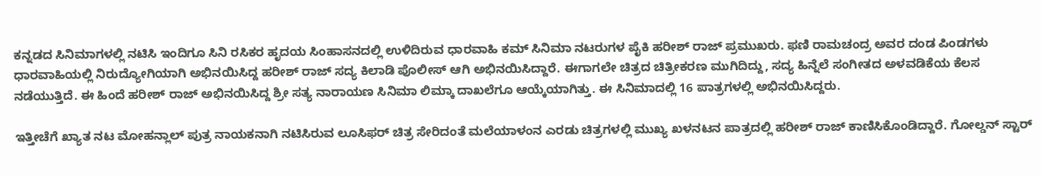ಕನ್ನಡದ ಸಿನಿಮಾಗಳಲ್ಲಿ ನಟಿಸಿ ಇಂದಿಗೂ ಸಿನಿ ರಸಿಕರ ಹೃದಯ ಸಿಂಹಾಸನದಲ್ಲಿ ಉಳಿದಿರುವ ಧಾರವಾಹಿ ಕಮ್ ಸಿನಿಮಾ ನಟರುಗಳ ಪೈಕಿ ಹರೀಶ್ ರಾಜ್ ಪ್ರಮುಖರು. ಫಣಿ ರಾಮಚಂದ್ರ ಅವರ ದಂಡ ಪಿಂಡಗಳು ಧಾರವಾಹಿಯಲ್ಲಿ ನಿರುದ್ಯೋಗಿಯಾಗಿ ಅಭಿನಯಿಸಿದ್ದ ಹರೀಶ್ ರಾಜ್ ಸದ್ಯ ಕಿಲಾಡಿ ಪೊಲೀಸ್ ಆಗಿ ಅಭಿನಯಿಸಿದ್ದಾರೆ. ಈಗಾಗಲೇ ಚಿತ್ರದ ಚಿತ್ರೀಕರಣ ಮುಗಿದಿದ್ದು, ಸದ್ಯ ಹಿನ್ನೆಲೆ ಸಂಗೀತದ ಅಳವಡಿಕೆಯ ಕೆಲಸ ನಡೆಯುತ್ತಿದೆ. ಈ ಹಿಂದೆ ಹರೀಶ್ ರಾಜ್ ಅಭಿನಯಿಸಿದ್ದ ಶ್ರೀ ಸತ್ಯ ನಾರಾಯಣ ಸಿನಿಮಾ ಲಿಮ್ಕಾ ದಾಖಲೆಗೂ ಆಯ್ಕೆಯಾಗಿತ್ತು. ಈ ಸಿನಿಮಾದಲ್ಲಿ 16 ಪಾತ್ರಗಳಲ್ಲಿ ಅಭಿನಯಿಸಿದ್ದರು.

ಇತ್ತೀಚೆಗೆ ಖ್ಯಾತ ನಟ ಮೋಹನ್ಲಾಲ್ ಪುತ್ರ ನಾಯಕನಾಗಿ ನಟಿಸಿರುವ ಲೂಸಿಫರ್ ಚಿತ್ರ ಸೇರಿದಂತೆ ಮಲೆಯಾಳಂನ ಎರಡು ಚಿತ್ರಗಳಲ್ಲಿ ಮುಖ್ಯ ಖಳನಟನ ಪಾತ್ರದಲ್ಲಿ ಹರೀಶ್ ರಾಜ್ ಕಾಣಿಸಿಕೊಂಡಿದ್ದಾರೆ. ಗೋಲ್ಡನ್ ಸ್ಟಾರ್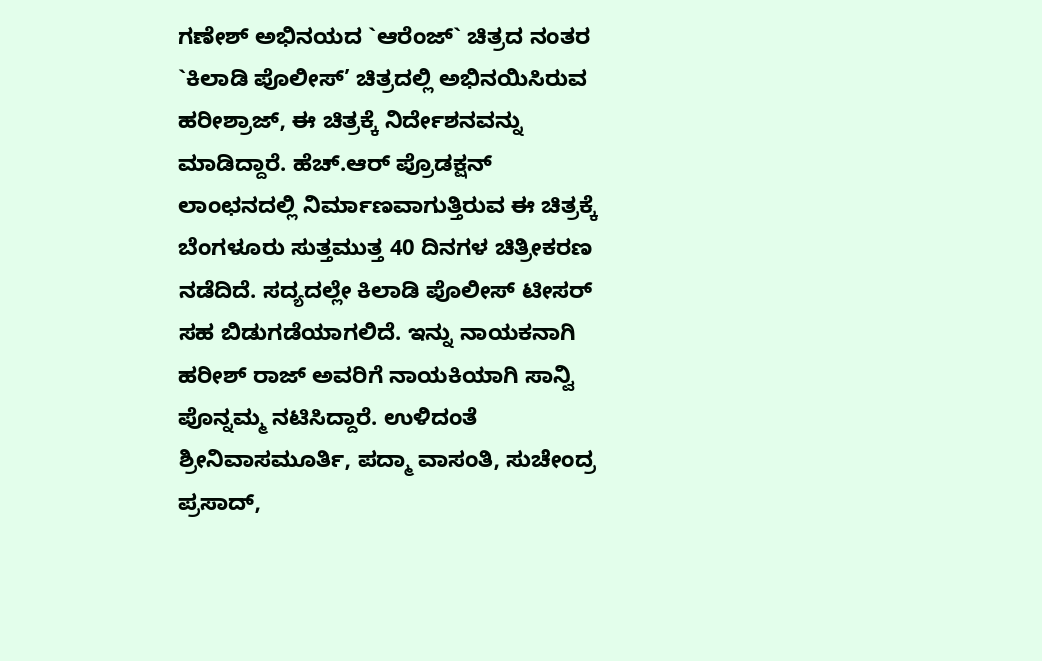ಗಣೇಶ್ ಅಭಿನಯದ `ಆರೆಂಜ್` ಚಿತ್ರದ ನಂತರ `ಕಿಲಾಡಿ ಪೊಲೀಸ್’ ಚಿತ್ರದಲ್ಲಿ ಅಭಿನಯಿಸಿರುವ ಹರೀಶ್ರಾಜ್, ಈ ಚಿತ್ರಕ್ಕೆ ನಿರ್ದೇಶನವನ್ನು ಮಾಡಿದ್ದಾರೆ. ಹೆಚ್.ಆರ್ ಪ್ರೊಡಕ್ಷನ್ ಲಾಂಛನದಲ್ಲಿ ನಿರ್ಮಾಣವಾಗುತ್ತಿರುವ ಈ ಚಿತ್ರಕ್ಕೆ ಬೆಂಗಳೂರು ಸುತ್ತಮುತ್ತ 40 ದಿನಗಳ ಚಿತ್ರೀಕರಣ ನಡೆದಿದೆ. ಸದ್ಯದಲ್ಲೇ ಕಿಲಾಡಿ ಪೊಲೀಸ್ ಟೀಸರ್ ಸಹ ಬಿಡುಗಡೆಯಾಗಲಿದೆ. ಇನ್ನು ನಾಯಕನಾಗಿ ಹರೀಶ್ ರಾಜ್ ಅವರಿಗೆ ನಾಯಕಿಯಾಗಿ ಸಾನ್ವಿ ಪೊನ್ನಮ್ಮ ನಟಿಸಿದ್ದಾರೆ. ಉಳಿದಂತೆ ಶ್ರೀನಿವಾಸಮೂರ್ತಿ, ಪದ್ಮಾ ವಾಸಂತಿ, ಸುಚೇಂದ್ರ ಪ್ರಸಾದ್,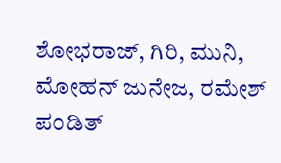ಶೋಭರಾಜ್, ಗಿರಿ, ಮುನಿ, ಮೋಹನ್ ಜುನೇಜ, ರಮೇಶ್ ಪಂಡಿತ್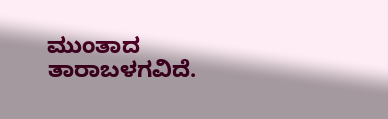ಮುಂತಾದ ತಾರಾಬಳಗವಿದೆ.